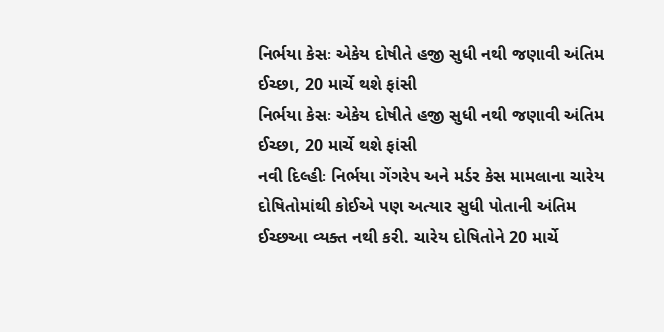નિર્ભયા કેસઃ એકેય દોષીતે હજી સુધી નથી જણાવી અંતિમ ઈચ્છા, 20 માર્ચે થશે ફાંસી
નિર્ભયા કેસઃ એકેય દોષીતે હજી સુધી નથી જણાવી અંતિમ ઈચ્છા, 20 માર્ચે થશે ફાંસી
નવી દિલ્હીઃ નિર્ભયા ગેંગરેપ અને મર્ડર કેસ મામલાના ચારેય દોષિતોમાંથી કોઈએ પણ અત્યાર સુધી પોતાની અંતિમ ઈચ્છઆ વ્યક્ત નથી કરી. ચારેય દોષિતોને 20 માર્ચે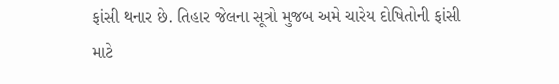ફાંસી થનાર છે. તિહાર જેલના સૂત્રો મુજબ અમે ચારેય દોષિતોની ફાંસી માટે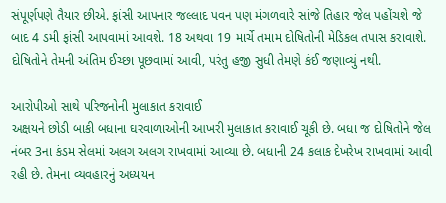સંપૂર્ણપણે તૈયાર છીએ. ફાંસી આપનાર જલ્લાદ પવન પણ મંગળવારે સાંજે તિહાર જેલ પહોંચશે જે બાદ 4 ડમી ફાંસી આપવામાં આવશે. 18 અથવા 19 માર્ચે તમામ દોષિતોની મેડિકલ તપાસ કરાવાશે. દોષિતોને તેમની અંતિમ ઈચ્છા પૂછવામાં આવી, પરંતુ હજી સુધી તેમણે કંઈ જણાવ્યું નથી.

આરોપીઓ સાથે પરિજનોની મુલાકાત કરાવાઈ
અક્ષયને છોડી બાકી બધાના ઘરવાળાઓની આખરી મુલાકાત કરાવાઈ ચૂકી છે. બધા જ દોષિતોને જેલ નંબર 3ના કંડમ સેલમાં અલગ અલગ રાખવામાં આવ્યા છે. બધાની 24 કલાક દેખરેખ રાખવામાં આવી રહી છે. તેમના વ્યવહારનું અધ્યયન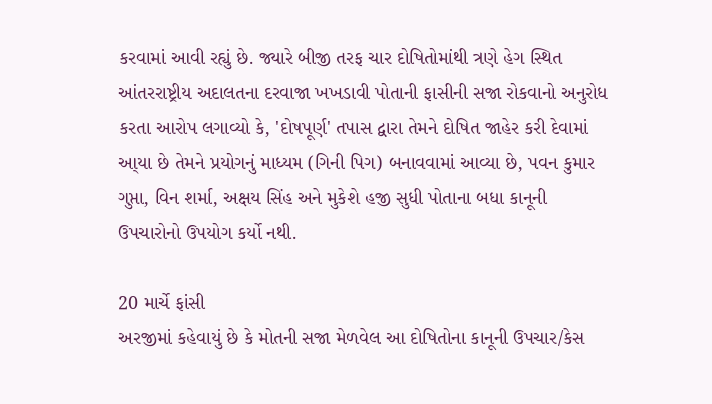કરવામાં આવી રહ્યું છે. જ્યારે બીજી તરફ ચાર દોષિતોમાંથી ત્રણે હેગ સ્થિત આંતરરાષ્ટ્રીય અદાલતના દરવાજા ખખડાવી પોતાની ફાસીની સજા રોકવાનો અનુરોધ કરતા આરોપ લગાવ્યો કે, 'દોષપૂર્ણ' તપાસ દ્વારા તેમને દોષિત જાહેર કરી દેવામાં આ્યા છે તેમને પ્રયોગનું માધ્યમ (ગિની પિગ) બનાવવામાં આવ્યા છે, પવન કુમાર ગુપ્તા, વિન શર્મા, અક્ષય સિંહ અને મુકેશે હજી સુધી પોતાના બધા કાનૂની ઉપચારોનો ઉપયોગ કર્યો નથી.

20 માર્ચે ફાંસી
અરજીમાં કહેવાયું છે કે મોતની સજા મેળવેલ આ દોષિતોના કાનૂની ઉપચાર/કેસ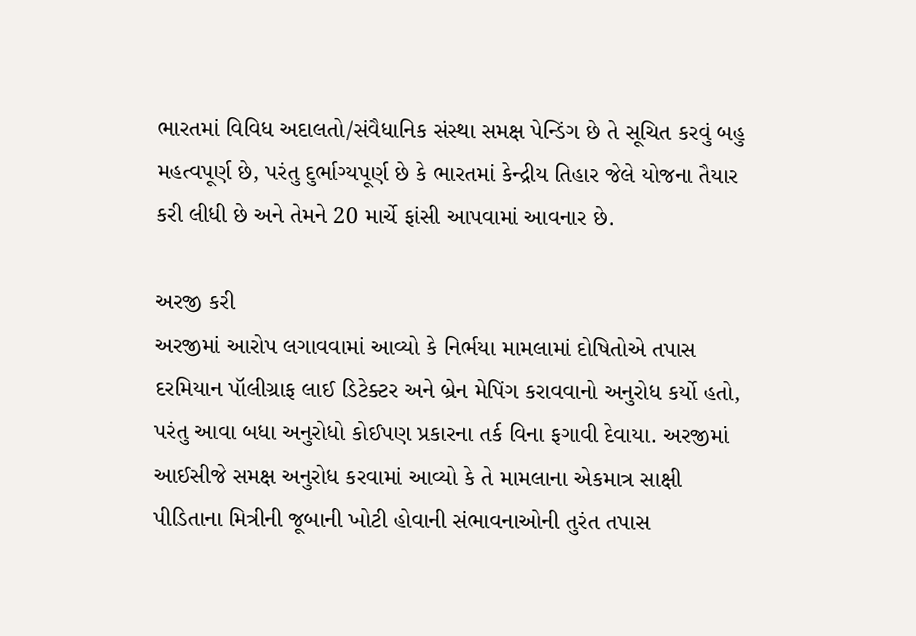ભારતમાં વિવિધ અદાલતો/સંવૈધાનિક સંસ્થા સમક્ષ પેન્ડિંગ છે તે સૂચિત કરવું બહુ મહત્વપૂર્ણ છે, પરંતુ દુર્ભાગ્યપૂર્ણ છે કે ભારતમાં કેન્દ્રીય તિહાર જેલે યોજના તૈયાર કરી લીધી છે અને તેમને 20 માર્ચે ફાંસી આપવામાં આવનાર છે.

અરજી કરી
અરજીમાં આરોપ લગાવવામાં આવ્યો કે નિર્ભયા મામલામાં દોષિતોએ તપાસ દરમિયાન પૉલીગ્રાફ લાઈ ડિટેક્ટર અને બ્રેન મેપિંગ કરાવવાનો અનુરોધ કર્યો હતો, પરંતુ આવા બધા અનુરોધો કોઈપણ પ્રકારના તર્ક વિના ફગાવી દેવાયા. અરજીમાં આઈસીજે સમક્ષ અનુરોધ કરવામાં આવ્યો કે તે મામલાના એકમાત્ર સાક્ષી પીડિતાના મિત્રીની જૂબાની ખોટી હોવાની સંભાવનાઓની તુરંત તપાસ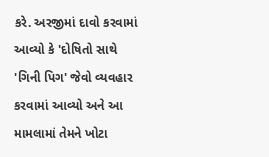કરે. અરજીમાં દાવો કરવામાં આવ્યો કે 'દોષિતો સાથે 'ગિની પિગ' જેવો વ્યવહાર કરવામાં આવ્યો અને આ મામલામાં તેમને ખોટા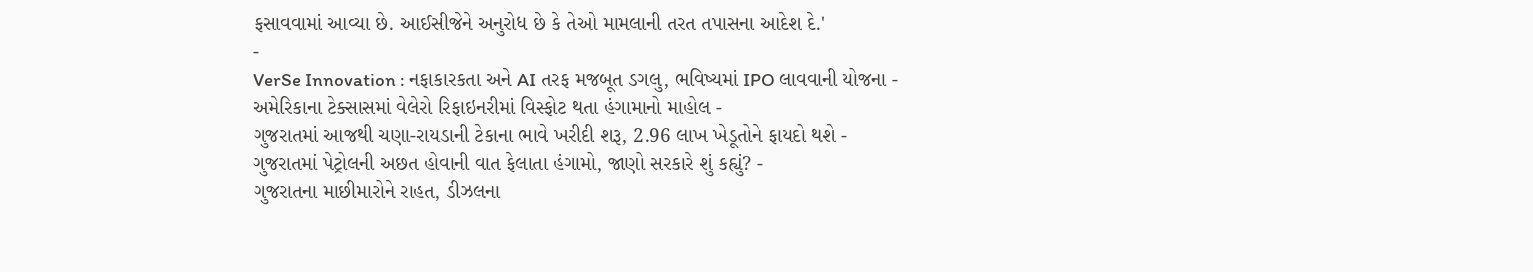ફસાવવામાં આવ્યા છે. આઈસીજેને અનુરોધ છે કે તેઓ મામલાની તરત તપાસના આદેશ દે.'
-
VerSe Innovation : નફાકારકતા અને AI તરફ મજબૂત ડગલુ, ભવિષ્યમાં IPO લાવવાની યોજના -
અમેરિકાના ટેક્સાસમાં વેલેરો રિફાઇનરીમાં વિસ્ફોટ થતા હંગામાનો માહોલ -
ગુજરાતમાં આજથી ચણા-રાયડાની ટેકાના ભાવે ખરીદી શરૂ, 2.96 લાખ ખેડૂતોને ફાયદો થશે -
ગુજરાતમાં પેટ્રોલની અછત હોવાની વાત ફેલાતા હંગામો, જાણો સરકારે શું કહ્યું? -
ગુજરાતના માછીમારોને રાહત, ડીઝલના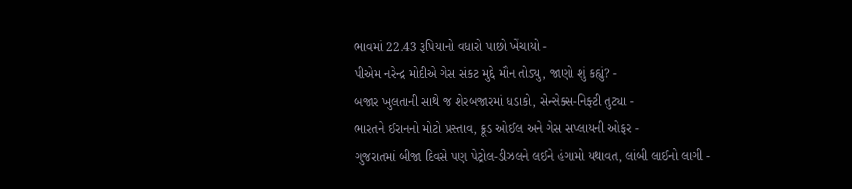ભાવમાં 22.43 રૂપિયાનો વધારો પાછો ખેંચાયો -
પીએમ નરેન્દ્ર મોદીએ ગેસ સંકટ મુદ્દે મૌન તોડ્યુ, જાણો શું કહ્યું? -
બજાર ખુલતાની સાથે જ શેરબજારમાં ધડાકો, સેન્સેક્સ-નિફ્ટી તુટ્યા -
ભારતને ઈરાનનો મોટો પ્રસ્તાવ, ક્રૂડ ઓઈલ અને ગેસ સપ્લાયની ઓફર -
ગુજરાતમાં બીજા દિવસે પણ પેટ્રોલ-ડીઝલને લઈને હંગામો યથાવત, લાંબી લાઈનો લાગી -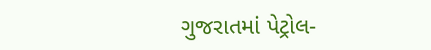ગુજરાતમાં પેટ્રોલ-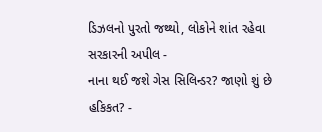ડિઝલનો પુરતો જથ્થો, લોકોને શાંત રહેવા સરકારની અપીલ -
નાના થઈ જશે ગેસ સિલિન્ડર? જાણો શું છે હકિકત? -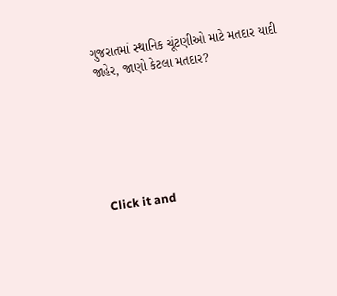ગુજરાતમાં સ્થાનિક ચૂંટણીઓ માટે મતદાર યાદી જાહેર, જાણો કેટલા મતદાર?






Click it and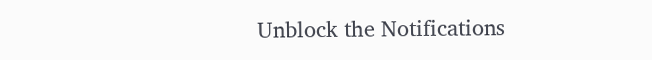Unblock the Notifications